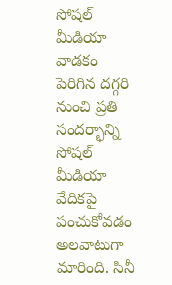సోషల్ మీడియా వాడకం పెరిగిన దగ్గరి నుంచి ప్రతి సందర్భాన్ని సోషల్ మీడియా వేదికపై పంచుకోవడం అలవాటుగా మారింది. సినీ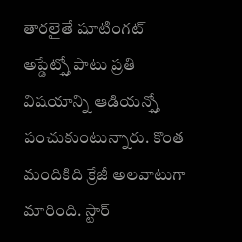తారలైతే షూటింగట్ అప్డేట్స్తో పాటు ప్రతి విషయాన్ని ఆడియన్స్తో పంచుకుంటున్నారు. కొంత మందికిది క్రేజీ అలవాటుగా మారింది. స్టార్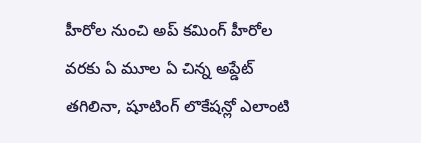హీరోల నుంచి అప్ కమింగ్ హీరోల వరకు ఏ మూల ఏ చిన్న అప్డేట్ తగిలినా, షూటింగ్ లొకేషన్లో ఎలాంటి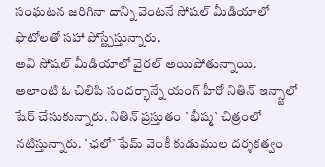సంఘటన జరిగినా దాన్ని వెంటనే సోషల్ మీడియాలో ఫొటోలతో సహా పోస్ట్చేస్తున్నారు.
అవి సోషల్ మీడియాలో వైరల్ అయిపోతున్నాయి. అలాంటి ఓ చిలిపి సందర్భాన్నే యంగ్ హీరో నితిన్ ఇన్స్టాలో షేర్ చేసుకున్నారు. నితిన్ ప్రస్తుతం `భీష్మ` చిత్రంలో నటిస్తున్నారు. `ఛలో` ఫేమ్ వెంకీ కుడుముల దర్శకత్వం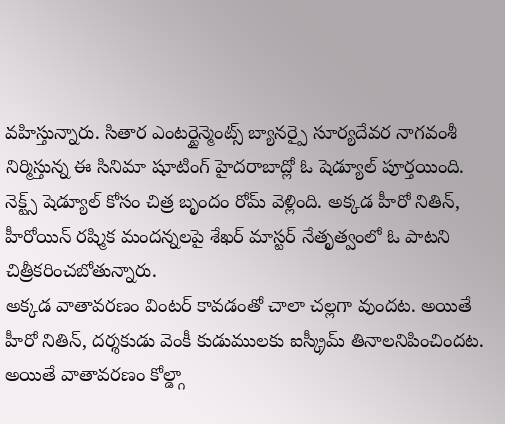వహిస్తున్నారు. సితార ఎంటర్టైన్మెంట్స్ బ్యానర్పై సూర్యదేవర నాగవంశీ నిర్మిస్తున్న ఈ సినిమా షూటింగ్ హైదరాబాద్లో ఓ షెడ్యూల్ పూర్తయింది. నెక్ట్స్ షెడ్యూల్ కోసం చిత్ర బృందం రోమ్ వెళ్లింది. అక్కడ హీరో నితిన్, హీరోయిన్ రష్మిక మందన్నలపై శేఖర్ మాస్టర్ నేతృత్వంలో ఓ పాటని చిత్రీకరించబోతున్నారు.
అక్కడ వాతావరణం వింటర్ కావడంతో చాలా చల్లగా వుందట. అయితే హీరో నితిన్, దర్శకుడు వెంకీ కుడుములకు ఐస్క్రీమ్ తినాలనిపించిందట. అయితే వాతావరణం కోల్డ్గా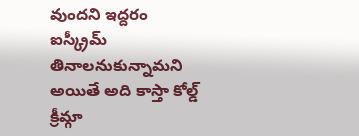వుందని ఇద్దరం ఐస్క్రీమ్ తినాలనుకున్నామని అయితే అది కాస్తా కోల్డ్ క్రీమ్గా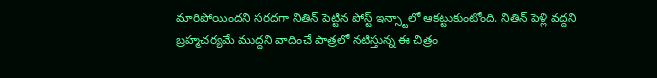మారిపోయిందని సరదగా నితిన్ పెట్టిన పోస్ట్ ఇన్స్టాలో ఆకట్టుకుంటోంది. నితిన్ పెళ్లి వద్దని బ్రహ్మచర్యమే ముద్దని వాదించే పాత్రలో నటిస్తున్న ఈ చిత్రం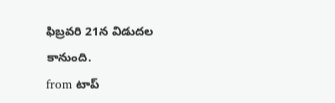ఫిబ్రవరి 21న విడుదల కానుంది.
from టాప్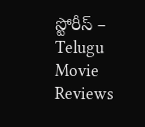స్టోరీస్ – Telugu Movie Reviews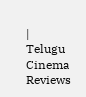| Telugu Cinema Reviews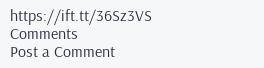https://ift.tt/36Sz3VS
Comments
Post a Comment